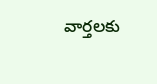వార్తలకు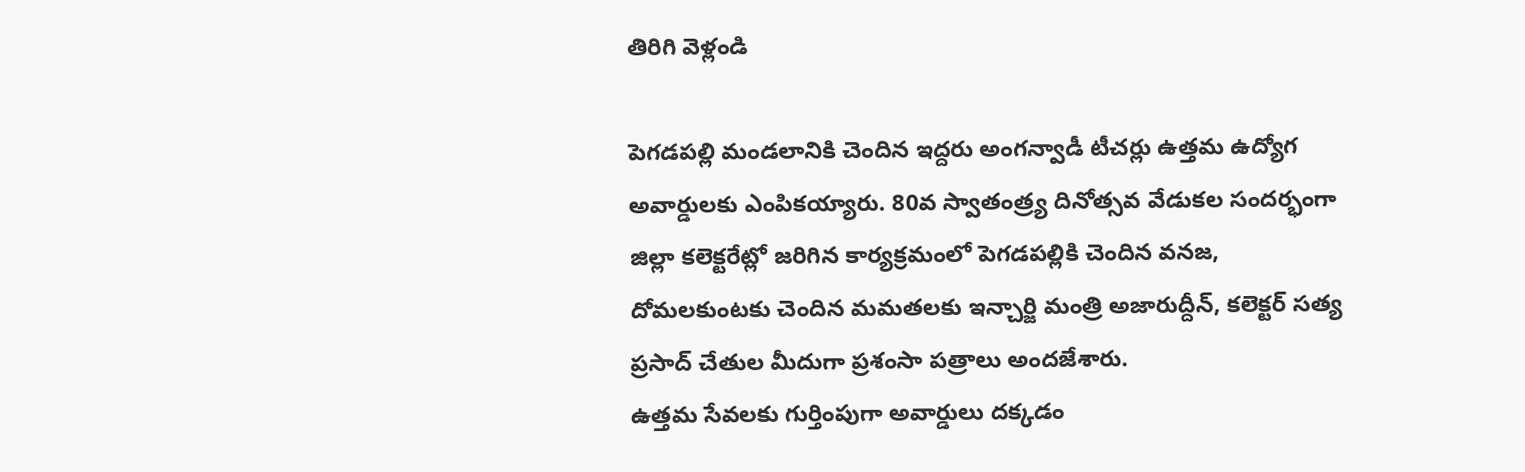తిరిగి వెళ్లండి

పెగడపల్లి మండలానికి చెందిన ఇద్దరు అంగన్వాడీ టీచర్లు ఉత్తమ ఉద్యోగ అవార్డులకు ఎంపికయ్యారు. 80వ స్వాతంత్ర్య దినోత్సవ వేడుకల సందర్భంగా జిల్లా కలెక్టరేట్లో జరిగిన కార్యక్రమంలో పెగడపల్లికి చెందిన వనజ, దోమలకుంటకు చెందిన మమతలకు ఇన్చార్జి మంత్రి అజారుద్దీన్, కలెక్టర్ సత్య ప్రసాద్ చేతుల మీదుగా ప్రశంసా పత్రాలు అందజేశారు.
ఉత్తమ సేవలకు గుర్తింపుగా అవార్డులు దక్కడం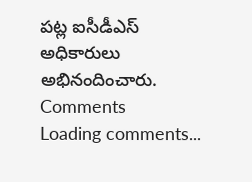పట్ల ఐసీడీఎస్ అధికారులు అభినందించారు.
Comments
Loading comments...